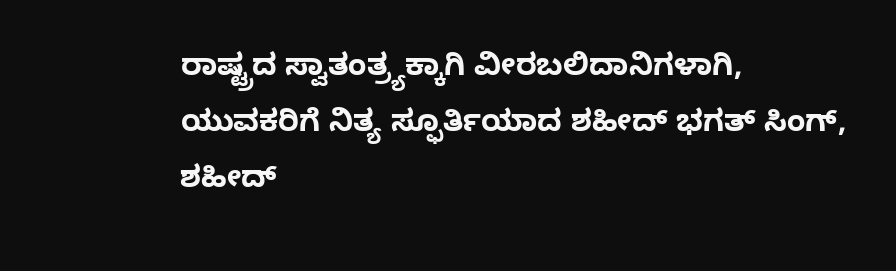ರಾಷ್ಟ್ರದ ಸ್ವಾತಂತ್ರ್ಯಕ್ಕಾಗಿ ವೀರಬಲಿದಾನಿಗಳಾಗಿ, ಯುವಕರಿಗೆ ನಿತ್ಯ ಸ್ಫೂರ್ತಿಯಾದ ಶಹೀದ್ ಭಗತ್ ಸಿಂಗ್, ಶಹೀದ್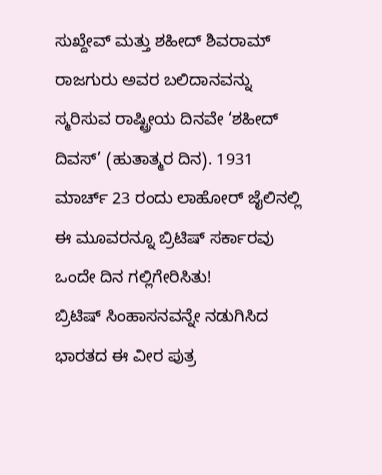ಸುಖ್ದೇವ್ ಮತ್ತು ಶಹೀದ್ ಶಿವರಾಮ್ ರಾಜಗುರು ಅವರ ಬಲಿದಾನವನ್ನು ಸ್ಮರಿಸುವ ರಾಷ್ಟ್ರೀಯ ದಿನವೇ ‘ಶಹೀದ್ ದಿವಸ್’ (ಹುತಾತ್ಮರ ದಿನ). 1931 ಮಾರ್ಚ್ 23 ರಂದು ಲಾಹೋರ್ ಜೈಲಿನಲ್ಲಿ ಈ ಮೂವರನ್ನೂ ಬ್ರಿಟಿಷ್ ಸರ್ಕಾರವು ಒಂದೇ ದಿನ ಗಲ್ಲಿಗೇರಿಸಿತು!
ಬ್ರಿಟಿಷ್ ಸಿಂಹಾಸನವನ್ನೇ ನಡುಗಿಸಿದ ಭಾರತದ ಈ ವೀರ ಪುತ್ರ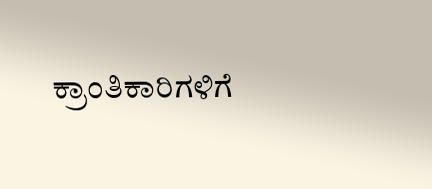ಕ್ರಾಂತಿಕಾರಿಗಳಿಗೆ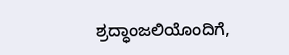ಶ್ರದ್ಧಾಂಜಲಿಯೊಂದಿಗೆ,